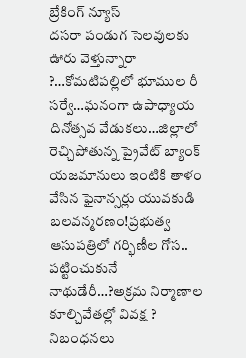బ్రేకింగ్ న్యూస్
దసరా పండుగ సెలవులకు ఊరు వెళ్తున్నారా ?…కోమటిపల్లిలో భూముల రీ సర్వే…ఘనంగా ఉపాధ్యాయ దినోత్సవ వేడుకలు…జిల్లాలో రెచ్చిపోతున్న ప్రైవేట్ బ్యాంక్ యజమానులు ఇంటికి తాళం వేసిన ఫైనాన్సర్లు యువకుడి బలవన్మరణం!ప్రభుత్వ ఆసుపత్రిలో గర్భిణీల గోస.. పట్టించుకునే నాథుడేరీ…?అక్రమ నిర్మాణాల కూల్చివేతల్లో వివక్ష ? నిబంధనలు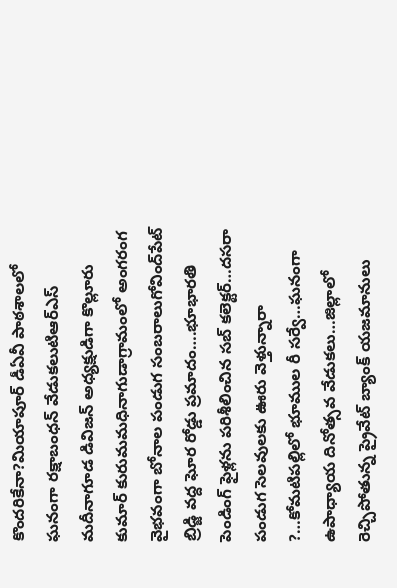కొందరికేనా?మియాపూర్ డీఏవీ పాఠశాలలో ఘనంగా రక్షాబంధన్ వేడుకలుటిఆర్ఎస్ మదీనాగూడ డివిజన్ అధ్యక్షుడిగా కొల్లూరు కుమార్ కురుమమధినాగుడాగ్రామంలో అంగరంగ వైభవంగా బోనాల పండుగ సంబరాలుగోవింద్‌పేట్ బ్రిడ్జి వద్ద ఘోర రోడ్డు ప్రమాదం….భూభారతి పెండింగ్ ఫైళ్లను పరిశీలించిన సబ్ కలెక్టర్…దసరా పండుగ సెలవులకు ఊరు వెళ్తున్నారా ?…కోమటిపల్లిలో భూముల రీ సర్వే…ఘనంగా ఉపాధ్యాయ దినోత్సవ వేడుకలు…జిల్లాలో రెచ్చిపోతున్న ప్రైవేట్ బ్యాంక్ యజమానులు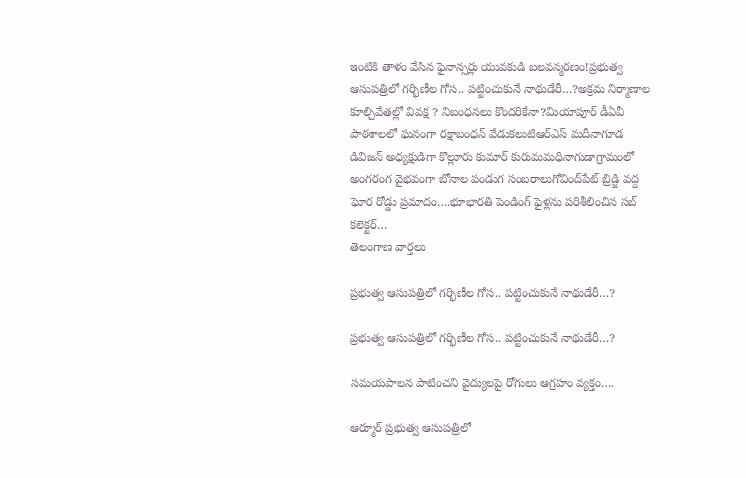ఇంటికి తాళం వేసిన ఫైనాన్సర్లు యువకుడి బలవన్మరణం!ప్రభుత్వ ఆసుపత్రిలో గర్భిణీల గోస.. పట్టించుకునే నాథుడేరీ…?అక్రమ నిర్మాణాల కూల్చివేతల్లో వివక్ష ? నిబంధనలు కొందరికేనా?మియాపూర్ డీఏవీ పాఠశాలలో ఘనంగా రక్షాబంధన్ వేడుకలుటిఆర్ఎస్ మదీనాగూడ డివిజన్ అధ్యక్షుడిగా కొల్లూరు కుమార్ కురుమమధినాగుడాగ్రామంలో అంగరంగ వైభవంగా బోనాల పండుగ సంబరాలుగోవింద్‌పేట్ బ్రిడ్జి వద్ద ఘోర రోడ్డు ప్రమాదం….భూభారతి పెండింగ్ ఫైళ్లను పరిశీలించిన సబ్ కలెక్టర్…
తెలంగాణ వార్తలు

ప్రభుత్వ ఆసుపత్రిలో గర్భిణీల గోస.. పట్టించుకునే నాథుడేరీ…?

ప్రభుత్వ ఆసుపత్రిలో గర్భిణీల గోస.. పట్టించుకునే నాథుడేరీ…?

సమయపాలన పాటించని వైద్యులపై రోగులు ఆగ్రహం వ్యక్తం….

ఆర్మూర్ ప్రభుత్వ ఆసుపత్రిలో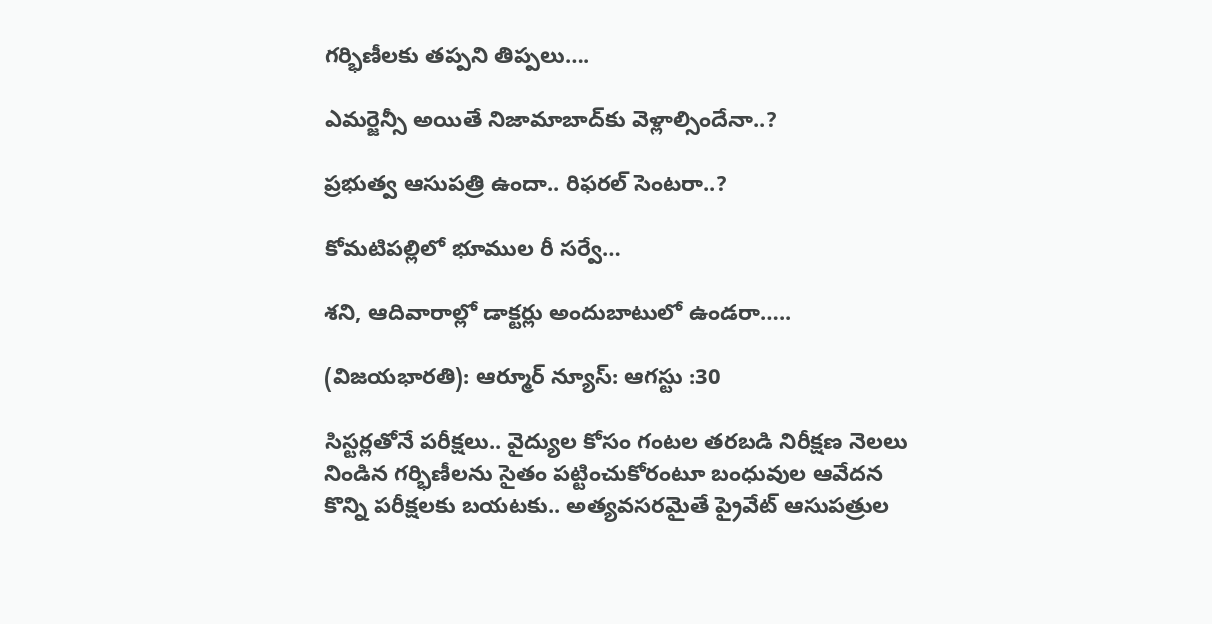గర్భిణీలకు తప్పని తిప్పలు….

ఎమర్జెన్సీ అయితే నిజామాబాద్‌కు వెళ్లాల్సిందేనా..?

ప్రభుత్వ ఆసుపత్రి ఉందా.. రిఫరల్ సెంటరా..?

కోమటిపల్లిలో భూముల రీ సర్వే…

శని, ఆదివారాల్లో డాక్టర్లు అందుబాటులో ఉండరా…..

(విజయభారతి): ఆర్మూర్ న్యూస్: ఆగస్టు :30

సిస్టర్లతోనే పరీక్షలు.. వైద్యుల కోసం గంటల తరబడి నిరీక్షణ నెలలు నిండిన గర్భిణీలను సైతం పట్టించుకోరంటూ బంధువుల ఆవేదన కొన్ని పరీక్షలకు బయటకు.. అత్యవసరమైతే ప్రైవేట్ ఆసుపత్రుల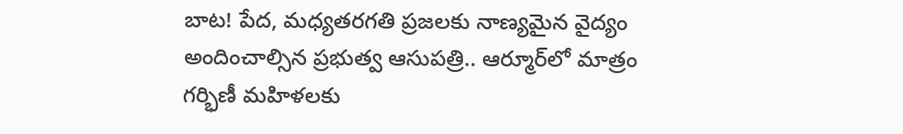బాట! పేద, మధ్యతరగతి ప్రజలకు నాణ్యమైన వైద్యం అందించాల్సిన ప్రభుత్వ ఆసుపత్రి.. ఆర్మూర్‌లో మాత్రం గర్భిణీ మహిళలకు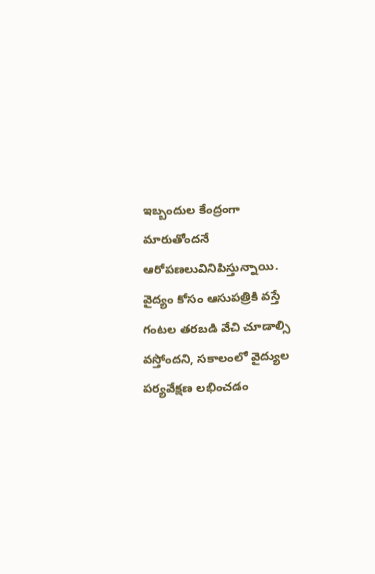ఇబ్బందుల కేంద్రంగా మారుతోందనే ఆరోపణలువినిపిస్తున్నాయి. వైద్యం కోసం ఆసుపత్రికి వస్తే గంటల తరబడి వేచి చూడాల్సి వస్తోందని, సకాలంలో వైద్యుల పర్యవేక్షణ లభించడం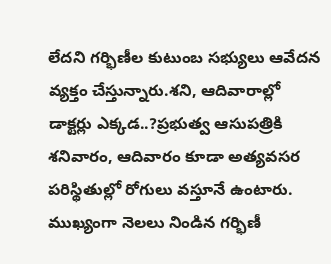లేదని గర్భిణీల కుటుంబ సభ్యులు ఆవేదన వ్యక్తం చేస్తున్నారు.శని, ఆదివారాల్లో డాక్టర్లు ఎక్కడ..?ప్రభుత్వ ఆసుపత్రికి శనివారం, ఆదివారం కూడా అత్యవసర పరిస్థితుల్లో రోగులు వస్తూనే ఉంటారు. ముఖ్యంగా నెలలు నిండిన గర్భిణీ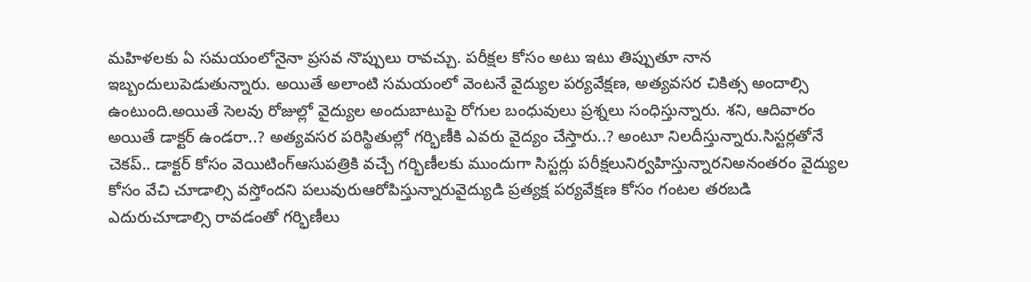మహిళలకు ఏ సమయంలోనైనా ప్రసవ నొప్పులు రావచ్చు. పరీక్షల కోసం అటు ఇటు తిప్పుతూ నాన ఇబ్బందులుపెడుతున్నారు. అయితే అలాంటి సమయంలో వెంటనే వైద్యుల పర్యవేక్షణ, అత్యవసర చికిత్స అందాల్సి ఉంటుంది.అయితే సెలవు రోజుల్లో వైద్యుల అందుబాటుపై రోగుల బంధువులు ప్రశ్నలు సంధిస్తున్నారు. శని, ఆదివారం అయితే డాక్టర్ ఉండరా..? అత్యవసర పరిస్థితుల్లో గర్భిణీకి ఎవరు వైద్యం చేస్తారు..? అంటూ నిలదీస్తున్నారు.సిస్టర్లతోనే చెకప్.. డాక్టర్ కోసం వెయిటింగ్ఆసుపత్రికి వచ్చే గర్భిణీలకు ముందుగా సిస్టర్లు పరీక్షలునిర్వహిస్తున్నారనిఅనంతరం వైద్యుల కోసం వేచి చూడాల్సి వస్తోందని పలువురుఆరోపిస్తున్నారువైద్యుడి ప్రత్యక్ష పర్యవేక్షణ కోసం గంటల తరబడి ఎదురుచూడాల్సి రావడంతో గర్భిణీలు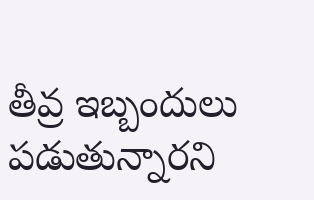తీవ్ర ఇబ్బందులు పడుతున్నారని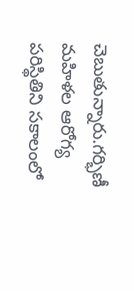చెబుతున్నారు.గర్భిణీ మహిళల ఆరోగ్య పరిస్థితిని సకాలంలో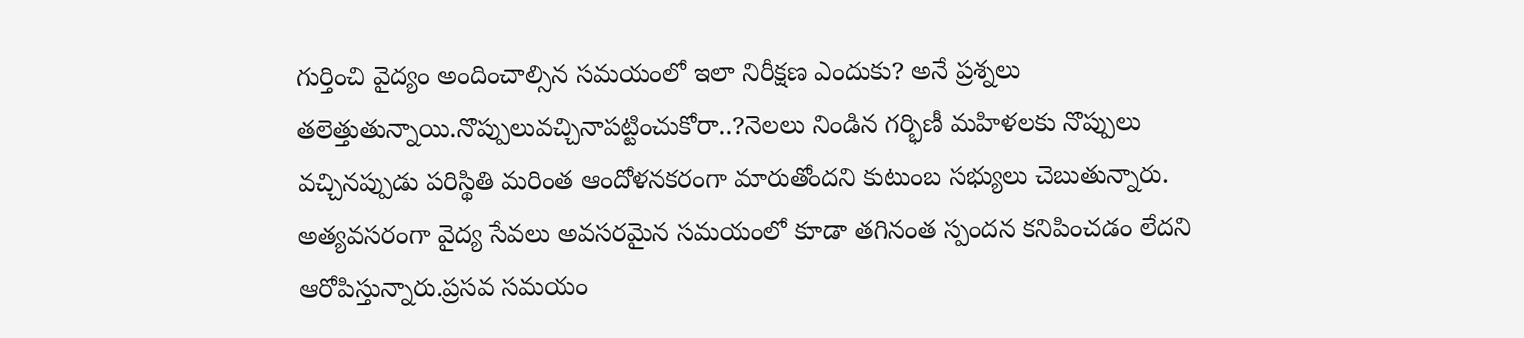గుర్తించి వైద్యం అందించాల్సిన సమయంలో ఇలా నిరీక్షణ ఎందుకు? అనే ప్రశ్నలు తలెత్తుతున్నాయి.నొప్పులువచ్చినాపట్టించుకోరా..?నెలలు నిండిన గర్భిణీ మహిళలకు నొప్పులు వచ్చినప్పుడు పరిస్థితి మరింత ఆందోళనకరంగా మారుతోందని కుటుంబ సభ్యులు చెబుతున్నారు. అత్యవసరంగా వైద్య సేవలు అవసరమైన సమయంలో కూడా తగినంత స్పందన కనిపించడం లేదని ఆరోపిస్తున్నారు.ప్రసవ సమయం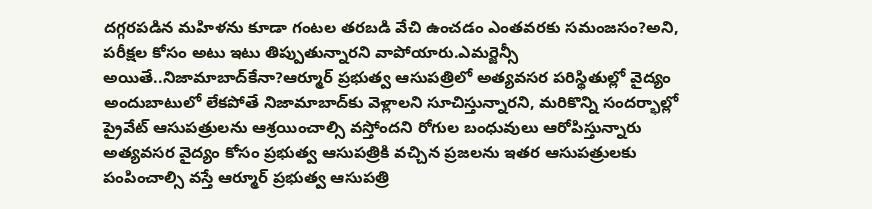దగ్గరపడిన మహిళను కూడా గంటల తరబడి వేచి ఉంచడం ఎంతవరకు సమంజసం?అని, పరీక్షల కోసం అటు ఇటు తిప్పుతున్నారని వాపోయారు.ఎమర్జెన్సీ అయితే..నిజామాబాద్‌కేనా?ఆర్మూర్ ప్రభుత్వ ఆసుపత్రిలో అత్యవసర పరిస్థితుల్లో వైద్యం అందుబాటులో లేకపోతే నిజామాబాద్‌కు వెళ్లాలని సూచిస్తున్నారని, మరికొన్ని సందర్భాల్లో ప్రైవేట్ ఆసుపత్రులను ఆశ్రయించాల్సి వస్తోందని రోగుల బంధువులు ఆరోపిస్తున్నారు
అత్యవసర వైద్యం కోసం ప్రభుత్వ ఆసుపత్రికి వచ్చిన ప్రజలను ఇతర ఆసుపత్రులకు పంపించాల్సి వస్తే ఆర్మూర్ ప్రభుత్వ ఆసుపత్రి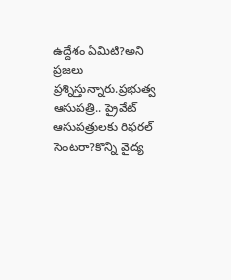ఉద్దేశం ఏమిటి?అని ప్రజలు ప్రశ్నిస్తున్నారు.ప్రభుత్వ ఆసుపత్రి.. ప్రైవేట్ ఆసుపత్రులకు రిఫరల్ సెంటరా?కొన్ని వైద్య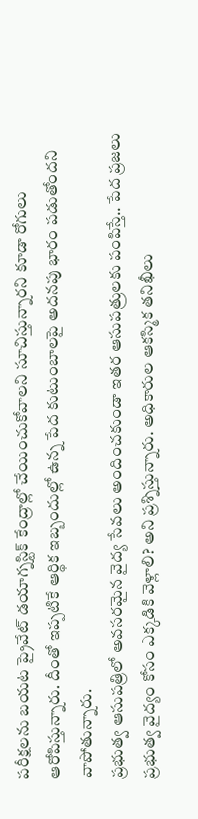పరీక్షలను బయట ప్రైవేట్ డయాగ్నస్టిక్ కేంద్రాల్లో చేయించుకోవాలని సూచిస్తున్నారని కూడా రోగులు ఆరోపిస్తున్నారు. దీంతో ఇప్పటికే ఆర్థిక ఇబ్బందుల్లో ఉన్న పేద కుటుంబాలపై అదనపు భారం పడుతోందని వాపోతున్నారు.
ప్రభుత్వ ఆసుపత్రిలో అవసరమైన వైద్య సేవలు అందించకుండా ఇతర ఆసుపత్రులకు పంపిస్తే.. పేద ప్రజలు ప్రభుత్వ వైద్యం కోసం ఎక్కడికి వెళ్లాలి? అని ప్రశ్నిస్తున్నారు. అధికారుల ఆకస్మిక తనిఖీలు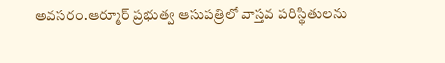అవసరం.ఆర్మూర్ ప్రభుత్వ ఆసుపత్రిలో వాస్తవ పరిస్థితులను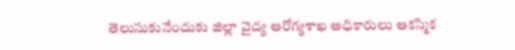తెలుసుకునేందుకు జిల్లా వైద్య ఆరోగ్యశాఖ అధికారులు ఆకస్మిక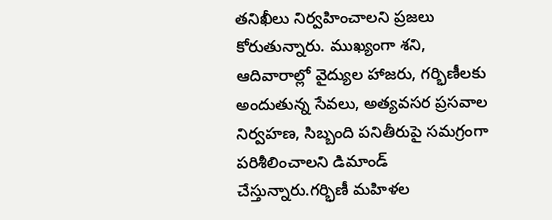తనిఖీలు నిర్వహించాలని ప్రజలు కోరుతున్నారు. ముఖ్యంగా శని, ఆదివారాల్లో వైద్యుల హాజరు, గర్భిణీలకు అందుతున్న సేవలు, అత్యవసర ప్రసవాల నిర్వహణ, సిబ్బంది పనితీరుపై సమగ్రంగా పరిశీలించాలని డిమాండ్ చేస్తున్నారు.గర్భిణీ మహిళల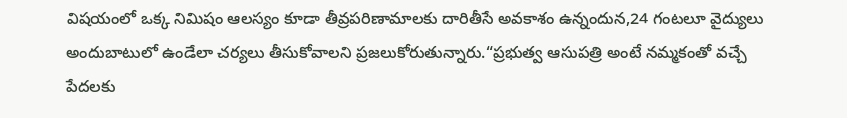విషయంలో ఒక్క నిమిషం ఆలస్యం కూడా తీవ్రపరిణామాలకు దారితీసే అవకాశం ఉన్నందున,24 గంటలూ వైద్యులు అందుబాటులో ఉండేలా చర్యలు తీసుకోవాలని ప్రజలుకోరుతున్నారు.“ప్రభుత్వ ఆసుపత్రి అంటే నమ్మకంతో వచ్చే పేదలకు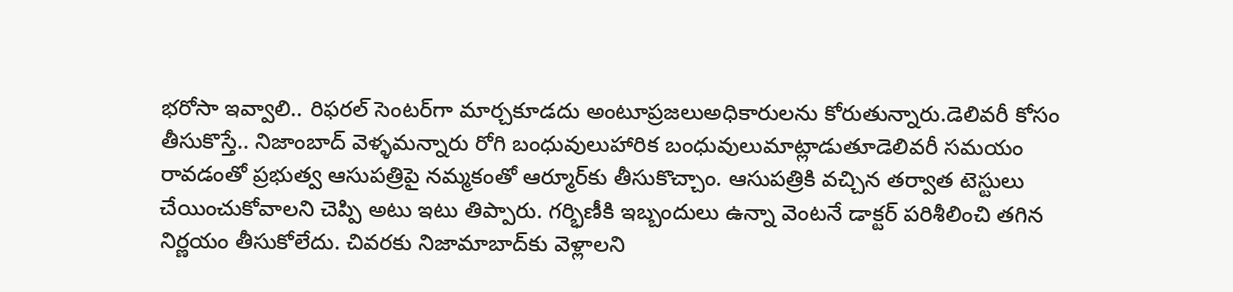భరోసా ఇవ్వాలి.. రిఫరల్ సెంటర్‌గా మార్చకూడదు అంటూప్రజలుఅధికారులను కోరుతున్నారు.డెలివరీ కోసం తీసుకొస్తే.. నిజాంబాద్ వెళ్ళమన్నారు రోగి బంధువులుహారిక బంధువులుమాట్లాడుతూడెలివరీ సమయం రావడంతో ప్రభుత్వ ఆసుపత్రిపై నమ్మకంతో ఆర్మూర్‌కు తీసుకొచ్చాం. ఆసుపత్రికి వచ్చిన తర్వాత టెస్టులు చేయించుకోవాలని చెప్పి అటు ఇటు తిప్పారు. గర్భిణీకి ఇబ్బందులు ఉన్నా వెంటనే డాక్టర్ పరిశీలించి తగిన నిర్ణయం తీసుకోలేదు. చివరకు నిజామాబాద్‌కు వెళ్లాలని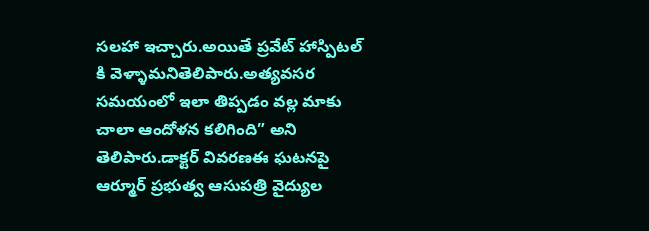సలహా ఇచ్చారు.అయితే ప్రవేట్ హాస్పిటల్ కి వెళ్ళామనితెలిపారు.అత్యవసర సమయంలో ఇలా తిప్పడం వల్ల మాకు చాలా ఆందోళన కలిగింది” అని తెలిపారు.డాక్టర్ వివరణఈ ఘటనపై ఆర్మూర్ ప్రభుత్వ ఆసుపత్రి వైద్యుల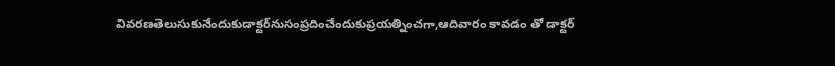వివరణతెలుసుకునేందుకుడాక్టర్‌నుసంప్రదించేందుకుప్రయత్నించగా,ఆదివారం కావడం తో డాక్టర్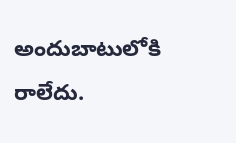అందుబాటులోకి రాలేదు.